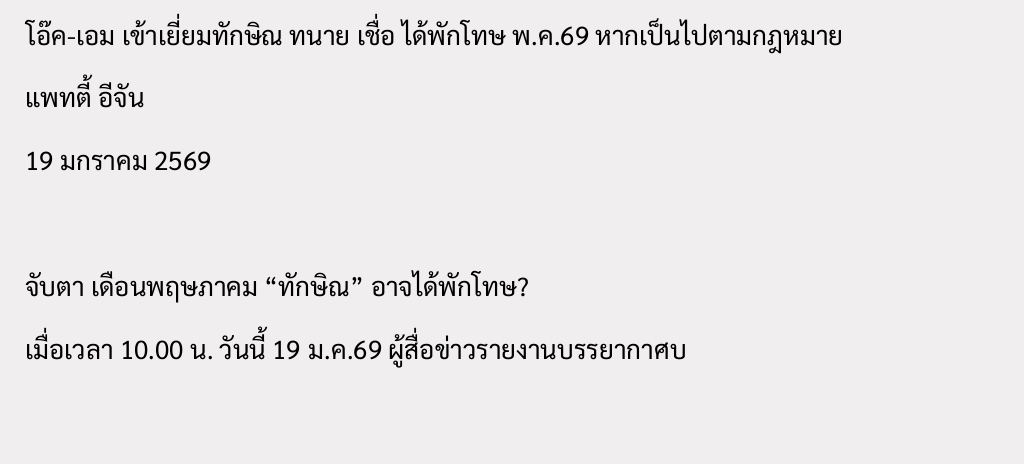โอ๊ค-เอม เข้าเยี่ยมทักษิณ ทนาย เชื่อ ได้พักโทษ พ.ค.69 หากเป็นไปตามกฎหมาย
แพทตี้ อีจัน
19 มกราคม 2569

จับตา เดือนพฤษภาคม “ทักษิณ” อาจได้พักโทษ?
เมื่อเวลา 10.00 น. วันนี้ 19 ม.ค.69 ผู้สื่อข่าวรายงานบรรยากาศบ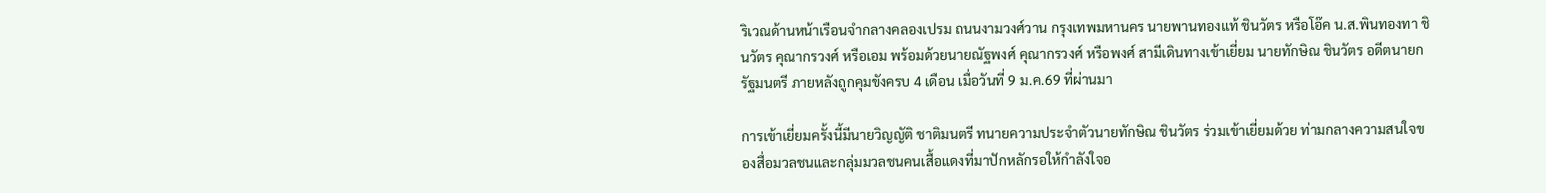ริเวณด้านหน้าเรือนจำกลางคลองเปรม ถนนงามวงศ์วาน กรุงเทพมหานคร นายพานทองแท้ ชินวัตร หรือโอ๊ค น.ส.พินทองทา ชินวัตร คุณากรวงศ์ หรือเอม พร้อมด้วยนายณัฐพงศ์ คุณากรวงศ์ หรือพงศ์ สามีเดินทางเข้าเยี่ยม นายทักษิณ ชินวัตร อดีตนายกรัฐมนตรี ภายหลังถูกคุมขังครบ 4 เดือน เมื่อวันที่ 9 ม.ค.69 ที่ผ่านมา

การเข้าเยี่ยมครั้งนี้มีนายวิญญัติ ชาติมนตรี ทนายความประจำตัวนายทักษิณ ชินวัตร ร่วมเข้าเยี่ยมด้วย ท่ามกลางความสนใจของสื่อมวลชนและกลุ่มมวลชนคนเสื้อแดงที่มาปักหลักรอให้กำลังใจอ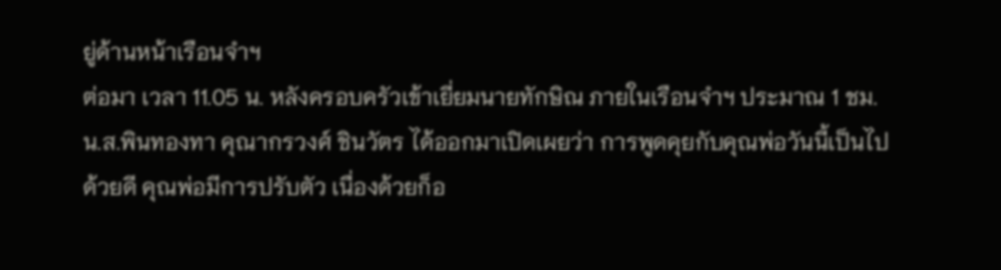ยู่ด้านหน้าเรือนจำฯ
ต่อมา เวลา 11.05 น. หลังครอบครัวเข้าเยี่ยมนายทักษิณ ภายในเรือนจำฯ ประมาณ 1 ชม. น.ส.พินทองทา คุณากรวงศ์ ชินวัตร ได้ออกมาเปิดเผยว่า การพูดคุยกับคุณพ่อวันนี้เป็นไปด้วยดี คุณพ่อมีการปรับตัว เนื่องด้วยก็อ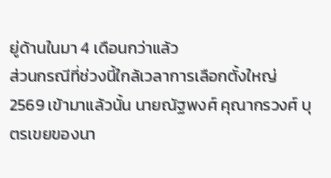ยู่ด้านในมา 4 เดือนกว่าแล้ว
ส่วนกรณีที่ช่วงนี้ใกล้เวลาการเลือกตั้งใหญ่ 2569 เข้ามาแล้วนั้น นายณัฐพงศ์ คุณากรวงศ์ บุตรเขยของนา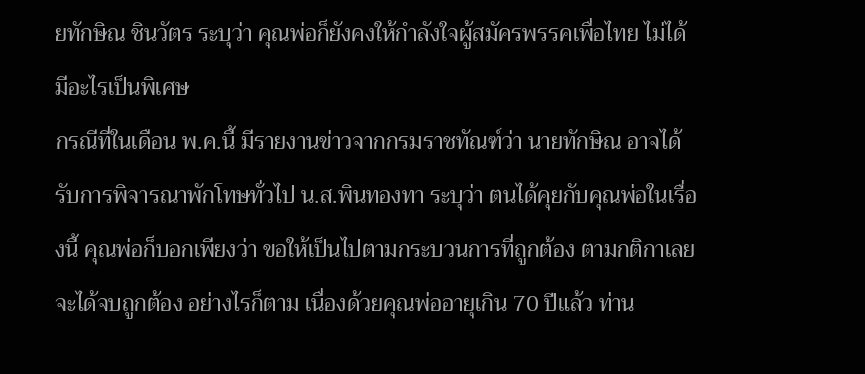ยทักษิณ ชินวัตร ระบุว่า คุณพ่อก็ยังคงให้กำลังใจผู้สมัครพรรคเพื่อไทย ไม่ได้มีอะไรเป็นพิเศษ
กรณีที่ในเดือน พ.ค.นี้ มีรายงานข่าวจากกรมราชทัณฑ์ว่า นายทักษิณ อาจได้รับการพิจารณาพักโทษทั่วไป น.ส.พินทองทา ระบุว่า ตนได้คุยกับคุณพ่อในเรื่องนี้ คุณพ่อก็บอกเพียงว่า ขอให้เป็นไปตามกระบวนการที่ถูกต้อง ตามกติกาเลย จะได้จบถูกต้อง อย่างไรก็ตาม เนื่องด้วยคุณพ่ออายุเกิน 70 ปีแล้ว ท่าน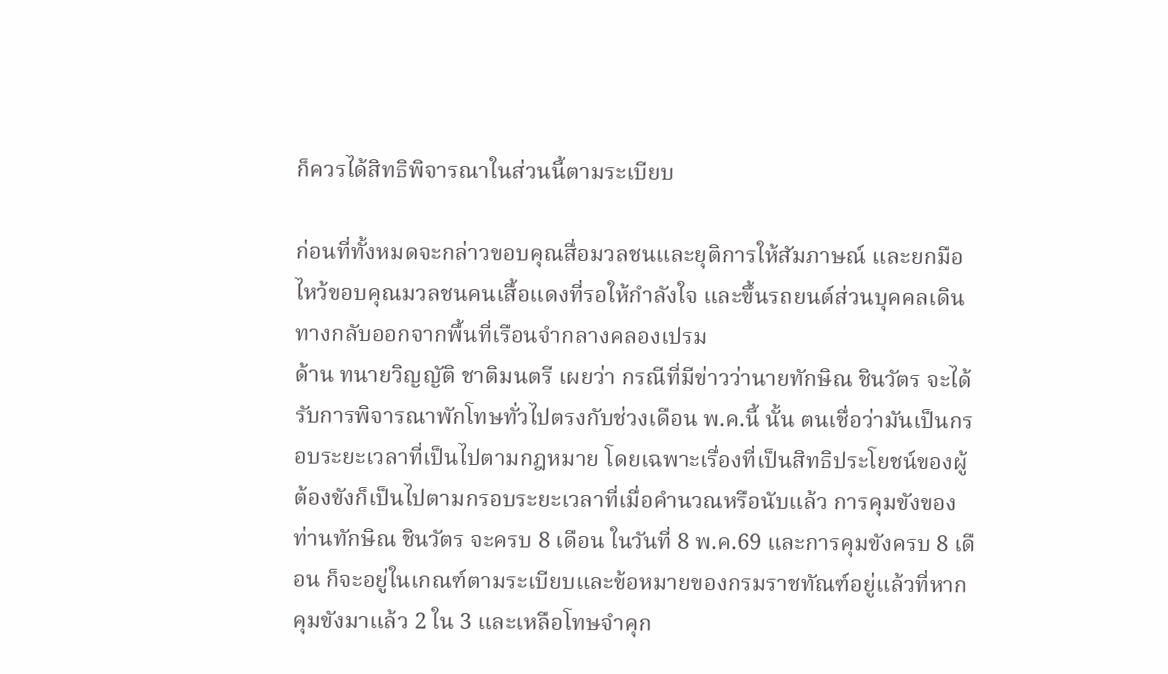ก็ควรได้สิทธิพิจารณาในส่วนนี้ตามระเบียบ

ก่อนที่ทั้งหมดจะกล่าวขอบคุณสื่อมวลชนและยุติการให้สัมภาษณ์ และยกมือไหว้ขอบคุณมวลชนคนเสื้อแดงที่รอให้กำลังใจ และขึ้นรถยนต์ส่วนบุคคลเดินทางกลับออกจากพื้นที่เรือนจำกลางคลองเปรม
ด้าน ทนายวิญญัติ ชาติมนตรี เผยว่า กรณีที่มีข่าวว่านายทักษิณ ชินวัตร จะได้รับการพิจารณาพักโทษทั่วไปตรงกับช่วงเดือน พ.ค.นี้ นั้น ตนเชื่อว่ามันเป็นกรอบระยะเวลาที่เป็นไปตามกฎหมาย โดยเฉพาะเรื่องที่เป็นสิทธิประโยชน์ของผู้ต้องขังก็เป็นไปตามกรอบระยะเวลาที่เมื่อคำนวณหรือนับแล้ว การคุมขังของท่านทักษิณ ชินวัตร จะครบ 8 เดือน ในวันที่ 8 พ.ค.69 และการคุมขังครบ 8 เดือน ก็จะอยู่ในเกณฑ์ตามระเบียบและข้อหมายของกรมราชทัณฑ์อยู่แล้วที่หากคุมขังมาแล้ว 2 ใน 3 และเหลือโทษจำคุก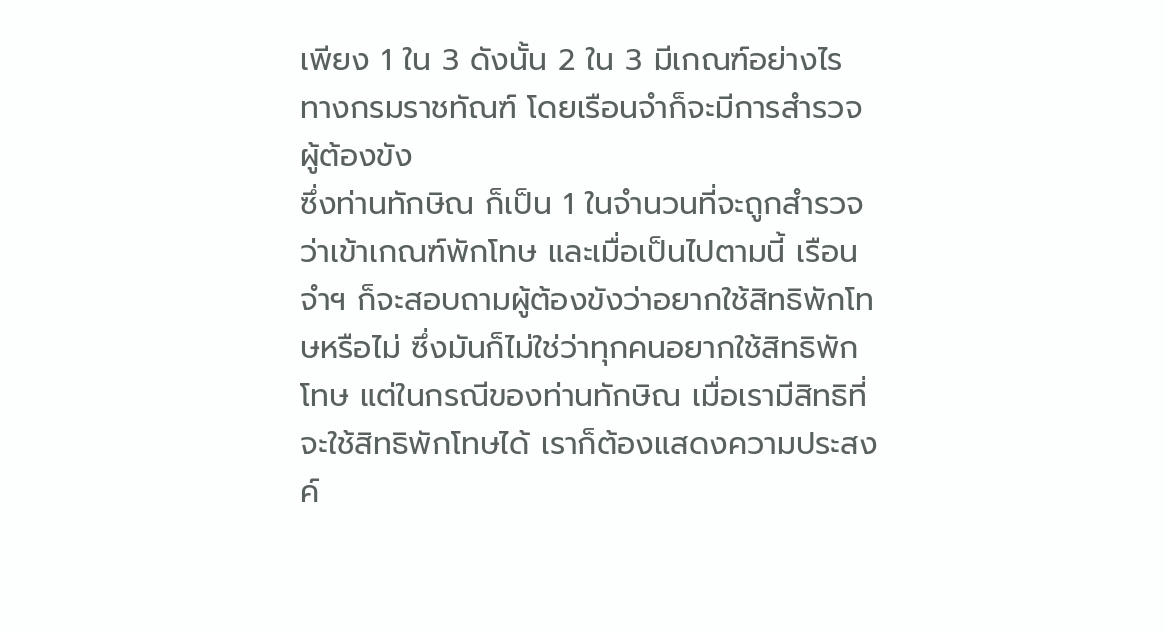เพียง 1 ใน 3 ดังนั้น 2 ใน 3 มีเกณฑ์อย่างไร ทางกรมราชทัณฑ์ โดยเรือนจำก็จะมีการสำรวจผู้ต้องขัง
ซึ่งท่านทักษิณ ก็เป็น 1 ในจำนวนที่จะถูกสำรวจว่าเข้าเกณฑ์พักโทษ และเมื่อเป็นไปตามนี้ เรือนจำฯ ก็จะสอบถามผู้ต้องขังว่าอยากใช้สิทธิพักโทษหรือไม่ ซึ่งมันก็ไม่ใช่ว่าทุกคนอยากใช้สิทธิพักโทษ แต่ในกรณีของท่านทักษิณ เมื่อเรามีสิทธิที่จะใช้สิทธิพักโทษได้ เราก็ต้องแสดงความประสงค์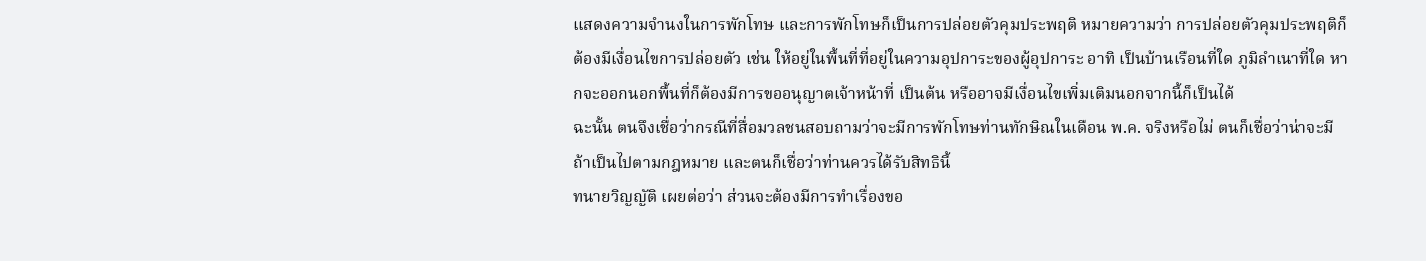แสดงความจำนงในการพักโทษ และการพักโทษก็เป็นการปล่อยตัวคุมประพฤติ หมายความว่า การปล่อยตัวคุมประพฤติก็ต้องมีเงื่อนไขการปล่อยตัว เช่น ให้อยู่ในพื้นที่ที่อยู่ในความอุปการะของผู้อุปการะ อาทิ เป็นบ้านเรือนที่ใด ภูมิลำเนาที่ใด หากจะออกนอกพื้นที่ก็ต้องมีการขออนุญาตเจ้าหน้าที่ เป็นต้น หรืออาจมีเงื่อนไขเพิ่มเติมนอกจากนี้ก็เป็นได้
ฉะนั้น ตนจึงเชื่อว่ากรณีที่สื่อมวลชนสอบถามว่าจะมีการพักโทษท่านทักษิณในเดือน พ.ค. จริงหรือไม่ ตนก็เชื่อว่าน่าจะมี ถ้าเป็นไปตามกฎหมาย และตนก็เชื่อว่าท่านควรได้รับสิทธินี้
ทนายวิญญัติ เผยต่อว่า ส่วนจะต้องมีการทำเรื่องขอ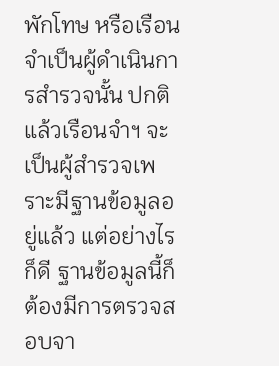พักโทษ หรือเรือนจำเป็นผู้ดำเนินการสำรวจนั้น ปกติแล้วเรือนจำฯ จะเป็นผู้สำรวจเพราะมีฐานข้อมูลอยู่แล้ว แต่อย่างไรก็ดี ฐานข้อมูลนี้ก็ต้องมีการตรวจสอบจา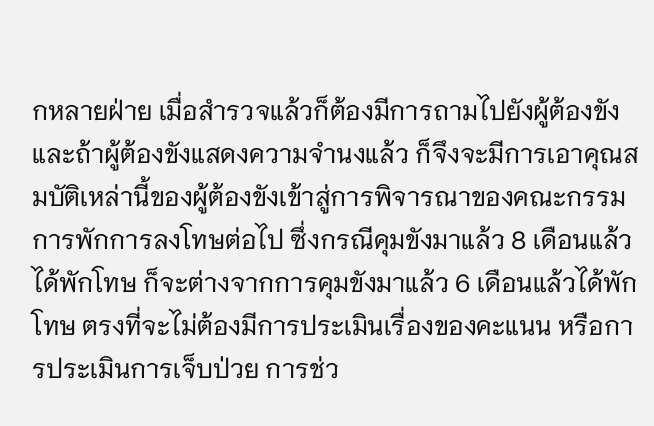กหลายฝ่าย เมื่อสำรวจแล้วก็ต้องมีการถามไปยังผู้ต้องขัง และถ้าผู้ต้องขังแสดงความจำนงแล้ว ก็จึงจะมีการเอาคุณสมบัติเหล่านี้ของผู้ต้องขังเข้าสู่การพิจารณาของคณะกรรมการพักการลงโทษต่อไป ซึ่งกรณีคุมขังมาแล้ว 8 เดือนแล้วได้พักโทษ ก็จะต่างจากการคุมขังมาแล้ว 6 เดือนแล้วได้พักโทษ ตรงที่จะไม่ต้องมีการประเมินเรื่องของคะแนน หรือการประเมินการเจ็บป่วย การช่ว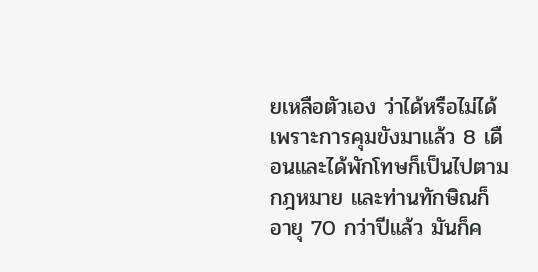ยเหลือตัวเอง ว่าได้หรือไม่ได้ เพราะการคุมขังมาแล้ว 8 เดือนและได้พักโทษก็เป็นไปตามกฎหมาย และท่านทักษิณก็อายุ 70 กว่าปีแล้ว มันก็ค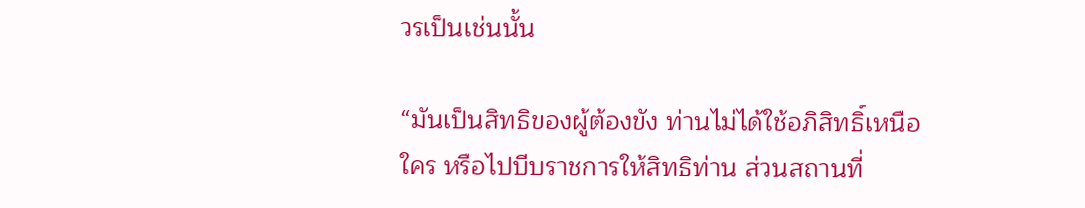วรเป็นเช่นนั้น

“มันเป็นสิทธิของผู้ต้องขัง ท่านไม่ได้ใช้อภิสิทธิ์เหนือใคร หรือไปบีบราชการให้สิทธิท่าน ส่วนสถานที่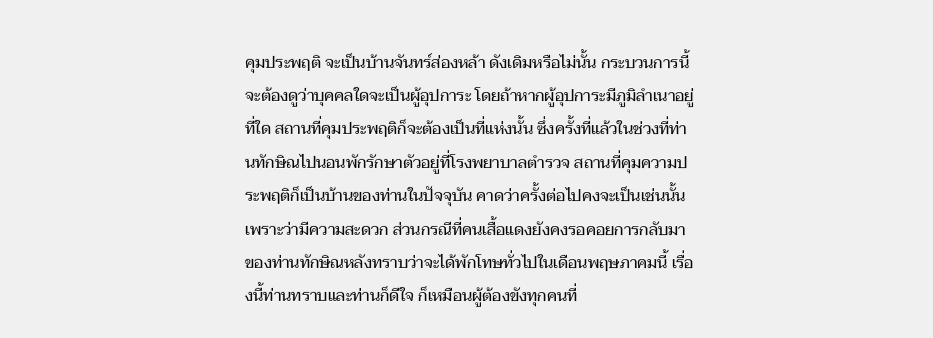คุมประพฤติ จะเป็นบ้านจันทร์ส่องหล้า ดังเดิมหรือไม่นั้น กระบวนการนี้จะต้องดูว่าบุคคลใดจะเป็นผู้อุปการะ โดยถ้าหากผู้อุปการะมีภูมิลำเนาอยู่ที่ใด สถานที่คุมประพฤติก็จะต้องเป็นที่แห่งนั้น ซึ่งครั้งที่แล้วในช่วงที่ท่านทักษิณไปนอนพักรักษาตัวอยู่ที่โรงพยาบาลตำรวจ สถานที่คุมความประพฤติก็เป็นบ้านของท่านในปัจจุบัน คาดว่าครั้งต่อไปคงจะเป็นเช่นนั้น เพราะว่ามีความสะดวก ส่วนกรณีที่คนเสื้อแดงยังคงรอคอยการกลับมาของท่านทักษิณหลังทราบว่าจะได้พักโทษทั่วไปในเดือนพฤษภาคมนี้ เรื่องนี้ท่านทราบและท่านก็ดีใจ ก็เหมือนผู้ต้องขังทุกคนที่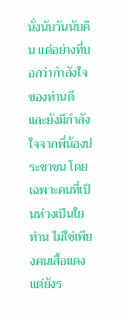นั่งนับวันนับคืน แต่อย่างที่บอกว่ากำลังใจของท่านดี และยังมีกำลังใจจากพี่น้องประชาชน โดยเฉพาะคนที่เป็นห่วงเป็นใยท่าน ไม่ใช่เพียงคนเสื้อแดง แต่ยังร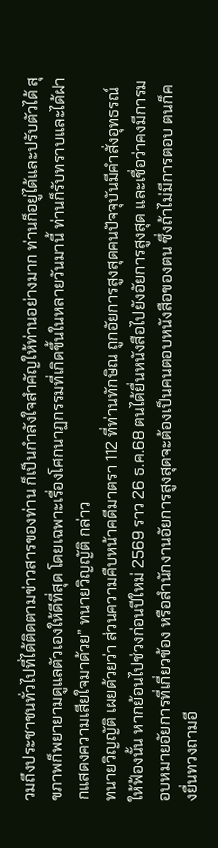วมถึงประชาชนทั่วไปที่ได้ติดตามข่าวสารของท่าน ก็เป็นกำลังใจสำคัญให้ท่านอย่างมาก ท่านก็อยู่ได้และปรับตัวได้ สุขภาพก็พยายามดูแลตัวเองให้ดีที่สุด โดยเฉพาะเรื่องโศกนาฏกรรมที่เกิดขึ้นในหลายวันมานี้ ท่านก็รับทราบและได้ฝากแสดงความเสียใจมาด้วย” ทนายวิญญัติ กล่าว
ทนายวิญญัติ เผยด้วยว่า ส่วนความคืบหน้าคดีมาตรา 112 ที่ท่านทักษิณ ถูกอัยการสูงสุดคนปัจจุบันมีคำสั่งอุทธรณ์ให้ฟ้องนั้น หากย้อนไปช่วงก่อนปีใหม่ 2569 ราว 26 ธ.ค.68 ตนได้ยื่นหนังสือไปยังอัยการสูงสุด และเชื่อว่าคงมีการมอบหมายอัยการที่เกี่ยวข้อง หรือสำนักงานอัยการสูงสุดจะต้องเป็นคนตอบหนังสือของตน ซึ่งถ้าไม่มีการตอบ ตนก็คงยื่นทวงถามอี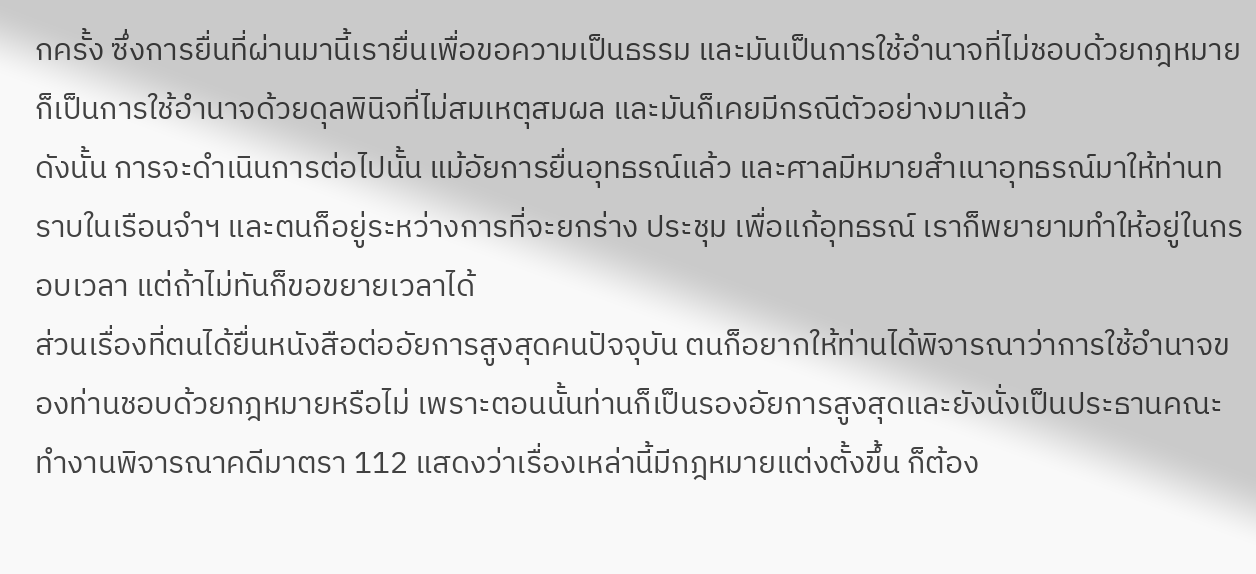กครั้ง ซึ่งการยื่นที่ผ่านมานี้เรายื่นเพื่อขอความเป็นธรรม และมันเป็นการใช้อำนาจที่ไม่ชอบด้วยกฎหมาย ก็เป็นการใช้อำนาจด้วยดุลพินิจที่ไม่สมเหตุสมผล และมันก็เคยมีกรณีตัวอย่างมาแล้ว
ดังนั้น การจะดำเนินการต่อไปนั้น แม้อัยการยื่นอุทธรณ์แล้ว และศาลมีหมายสำเนาอุทธรณ์มาให้ท่านทราบในเรือนจำฯ และตนก็อยู่ระหว่างการที่จะยกร่าง ประชุม เพื่อแก้อุทธรณ์ เราก็พยายามทำให้อยู่ในกรอบเวลา แต่ถ้าไม่ทันก็ขอขยายเวลาได้
ส่วนเรื่องที่ตนได้ยื่นหนังสือต่ออัยการสูงสุดคนปัจจุบัน ตนก็อยากให้ท่านได้พิจารณาว่าการใช้อำนาจของท่านชอบด้วยกฎหมายหรือไม่ เพราะตอนนั้นท่านก็เป็นรองอัยการสูงสุดและยังนั่งเป็นประธานคณะทำงานพิจารณาคดีมาตรา 112 แสดงว่าเรื่องเหล่านี้มีกฎหมายแต่งตั้งขึ้น ก็ต้อง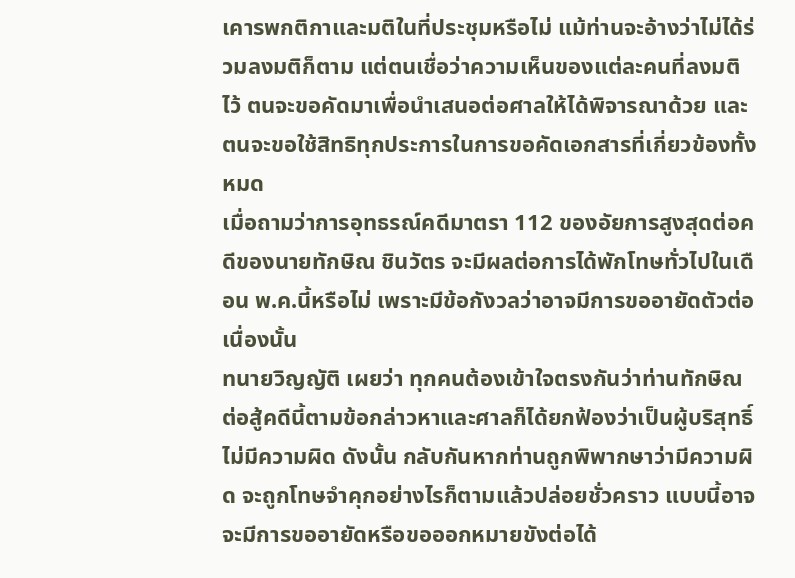เคารพกติกาและมติในที่ประชุมหรือไม่ แม้ท่านจะอ้างว่าไม่ได้ร่วมลงมติก็ตาม แต่ตนเชื่อว่าความเห็นของแต่ละคนที่ลงมติไว้ ตนจะขอคัดมาเพื่อนำเสนอต่อศาลให้ได้พิจารณาด้วย และตนจะขอใช้สิทธิทุกประการในการขอคัดเอกสารที่เกี่ยวข้องทั้งหมด
เมื่อถามว่าการอุทธรณ์คดีมาตรา 112 ของอัยการสูงสุดต่อคดีของนายทักษิณ ชินวัตร จะมีผลต่อการได้พักโทษทั่วไปในเดือน พ.ค.นี้หรือไม่ เพราะมีข้อกังวลว่าอาจมีการขออายัดตัวต่อเนื่องนั้น
ทนายวิญญัติ เผยว่า ทุกคนต้องเข้าใจตรงกันว่าท่านทักษิณ ต่อสู้คดีนี้ตามข้อกล่าวหาและศาลก็ได้ยกฟ้องว่าเป็นผู้บริสุทธิ์ไม่มีความผิด ดังนั้น กลับกันหากท่านถูกพิพากษาว่ามีความผิด จะถูกโทษจำคุกอย่างไรก็ตามแล้วปล่อยชั่วคราว แบบนี้อาจจะมีการขออายัดหรือขอออกหมายขังต่อได้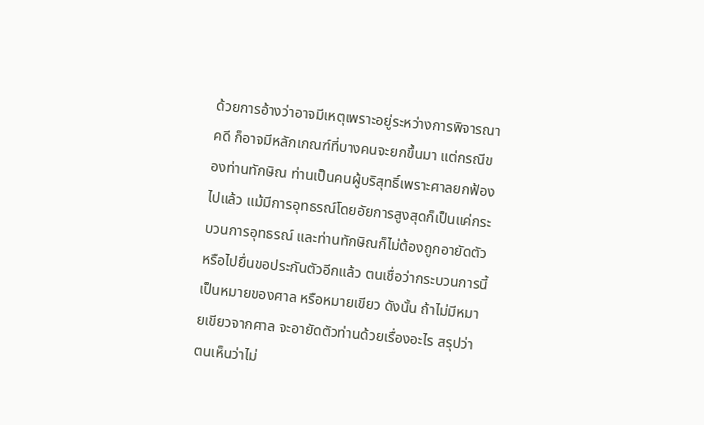ด้วยการอ้างว่าอาจมีเหตุเพราะอยู่ระหว่างการพิจารณาคดี ก็อาจมีหลักเกณฑ์ที่บางคนจะยกขึ้นมา แต่กรณีของท่านทักษิณ ท่านเป็นคนผู้บริสุทธิ์เพราะศาลยกฟ้องไปแล้ว แม้มีการอุทธรณ์โดยอัยการสูงสุดก็เป็นแค่กระบวนการอุทธรณ์ และท่านทักษิณก็ไม่ต้องถูกอายัดตัวหรือไปยื่นขอประกันตัวอีกแล้ว ตนเชื่อว่ากระบวนการนี้เป็นหมายของศาล หรือหมายเขียว ดังนั้น ถ้าไม่มีหมายเขียวจากศาล จะอายัดตัวท่านด้วยเรื่องอะไร สรุปว่า ตนเห็นว่าไม่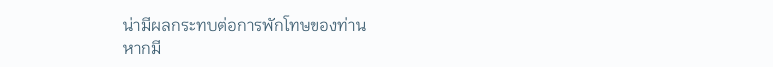น่ามีผลกระทบต่อการพักโทษของท่าน
หากมี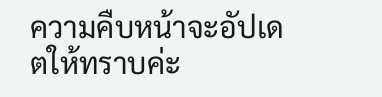ความคืบหน้าจะอัปเดตให้ทราบค่ะ